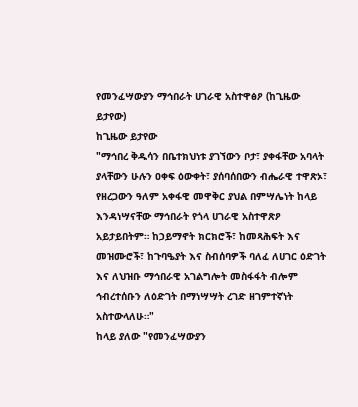የመንፈሣውያን ማኅበራት ሀገራዊ አስተዋፅዖ (ከጊዜው ይታየው)
ከጊዜው ይታየው
"ማኅበረ ቅዱሳን በቤተክህነቱ ያገኘውን ቦታ፣ ያቀፋቸው አባላት ያላቸውን ሁሉን ዐቀፍ ዕውቀት፣ ያሰባሰበውን ብሔራዊ ተዋጽኦ፣ የዘረጋውን ዓለም አቀፋዊ መዋቅር ያህል በምሣሌነት ከላይ እንዳነሣናቸው ማኅበራት የጎላ ሀገራዊ አስተዋጽዖ አይታይበትም። ከኃይማኖት ክርክሮች፣ ከመጻሕፍት እና መዝሙሮች፣ ከጉባዔያት እና ስብሰባዎች ባለፈ ለሀገር ዕድገት እና ለህዝቡ ማኅበራዊ አገልግሎት መስፋፋት ብሎም ኅብረተሰቡን ለዕድገት በማነሣሣት ረገድ ዘገምተኛነት አስተውላለሁ።"
ከላይ ያለው "የመንፈሣውያን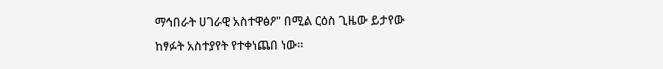ማኅበራት ሀገራዊ አስተዋፅዖ" በሚል ርዕስ ጊዜው ይታየው ከፃፉት አስተያየት የተቀነጨበ ነው።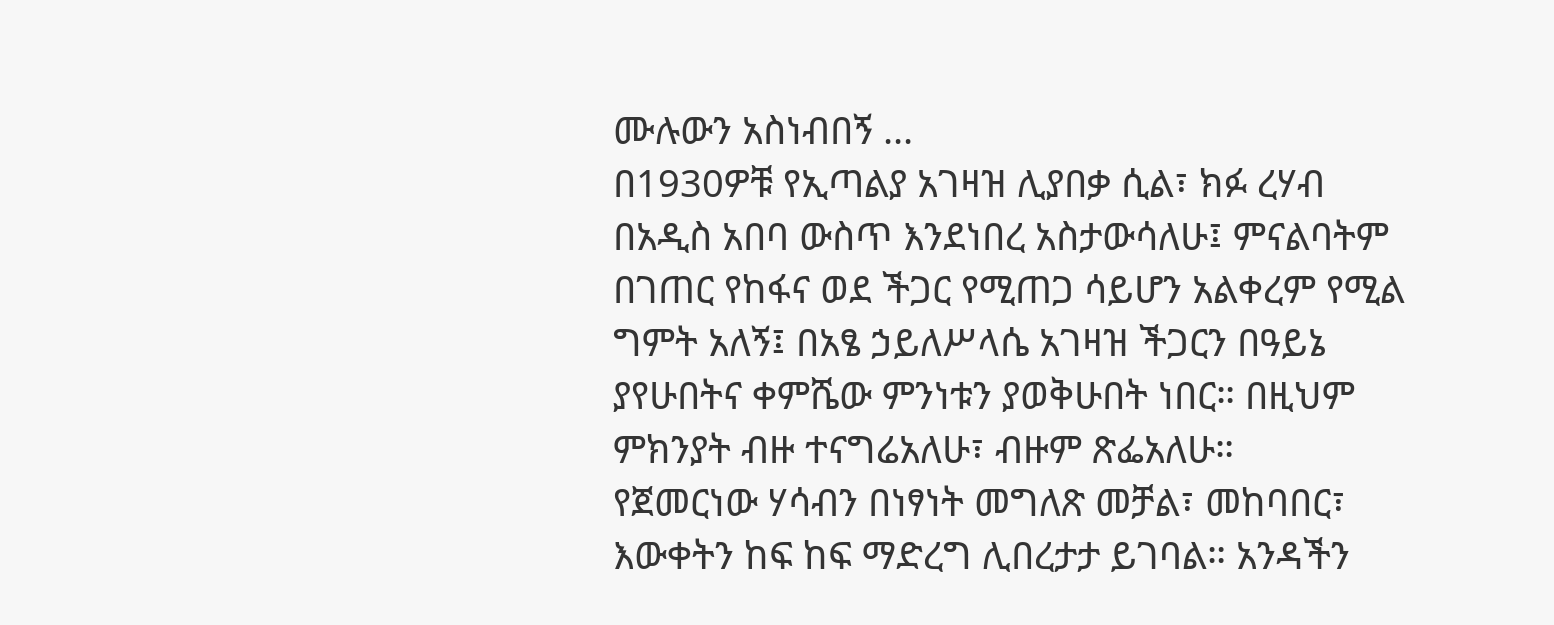ሙሉውን አስነብበኝ ...
በ1930ዎቹ የኢጣልያ አገዛዝ ሊያበቃ ሲል፣ ክፉ ረሃብ በአዲስ አበባ ውስጥ እንደነበረ አስታውሳለሁ፤ ምናልባትም በገጠር የከፋና ወደ ችጋር የሚጠጋ ሳይሆን አልቀረም የሚል ግምት አለኝ፤ በአፄ ኃይለሥላሴ አገዛዝ ችጋርን በዓይኔ ያየሁበትና ቀምሼው ምንነቱን ያወቅሁበት ነበር። በዚህም ምክንያት ብዙ ተናግሬአለሁ፣ ብዙም ጽፌአለሁ።
የጀመርነው ሃሳብን በነፃነት መግለጽ መቻል፣ መከባበር፣ እውቀትን ከፍ ከፍ ማድረግ ሊበረታታ ይገባል። አንዳችን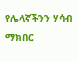የሌላኛችንን ሃሳብ ማክበር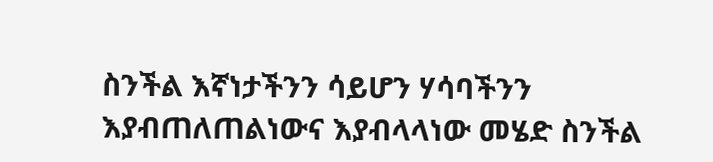ስንችል እኛነታችንን ሳይሆን ሃሳባችንን እያብጠለጠልነውና እያብላላነው መሄድ ስንችል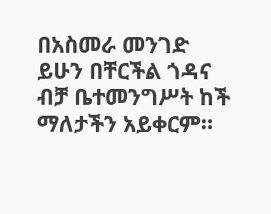በአስመራ መንገድ ይሁን በቸርችል ጎዳና ብቻ ቤተመንግሥት ከች ማለታችን አይቀርም።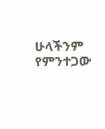ሁላችንም የምንተጋው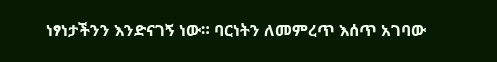ነፃነታችንን እንድናገኝ ነው። ባርነትን ለመምረጥ እሰጥ አገባው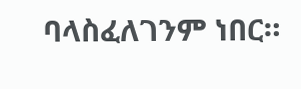ባላስፈለገንም ነበር።